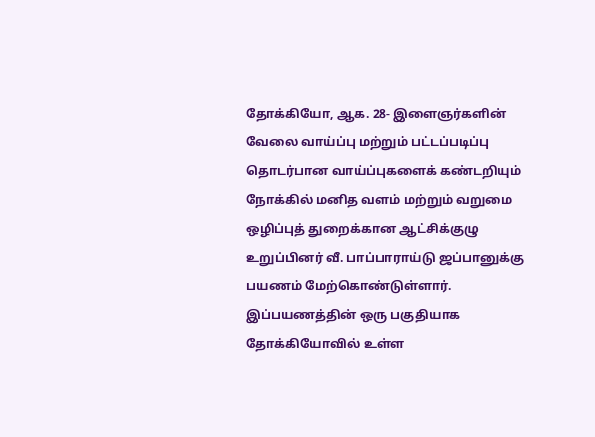தோக்கியோ, ஆக. 28- இளைஞர்களின் வேலை வாய்ப்பு மற்றும் பட்டப்படிப்பு தொடர்பான வாய்ப்புகளைக் கண்டறியும் நோக்கில் மனித வளம் மற்றும் வறுமை ஒழிப்புத் துறைக்கான ஆட்சிக்குழு உறுப்பினர் வீ. பாப்பாராய்டு ஜப்பானுக்கு பயணம் மேற்கொண்டுள்ளார்.
இப்பயணத்தின் ஒரு பகுதியாக தோக்கியோவில் உள்ள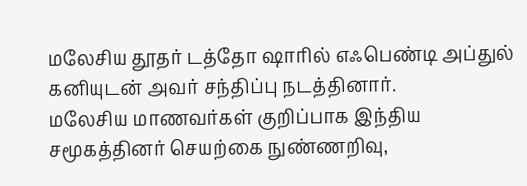மலேசிய தூதர் டத்தோ ஷாரில் எஃபெண்டி அப்துல் கனியுடன் அவர் சந்திப்பு நடத்தினார்.
மலேசிய மாணவர்கள் குறிப்பாக இந்திய சமூகத்தினர் செயற்கை நுண்ணறிவு,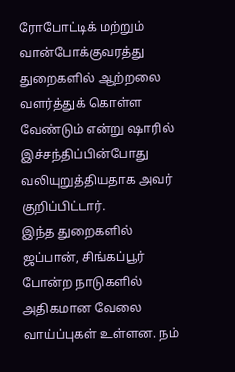ரோபோட்டிக் மற்றும் வான்போக்குவரத்து துறைகளில் ஆற்றலை வளர்த்துக் கொள்ள வேண்டும் என்று ஷாரில் இச்சந்திப்பின்போது வலியுறுத்தியதாக அவர் குறிப்பிட்டார்.
இந்த துறைகளில் ஜப்பான், சிங்கப்பூர் போன்ற நாடுகளில் அதிகமான வேலை வாய்ப்புகள் உள்ளன. நம்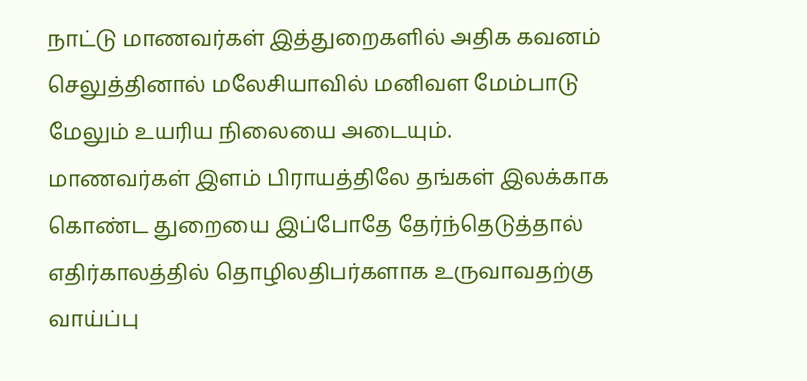நாட்டு மாணவர்கள் இத்துறைகளில் அதிக கவனம் செலுத்தினால் மலேசியாவில் மனிவள மேம்பாடு மேலும் உயரிய நிலையை அடையும்.
மாணவர்கள் இளம் பிராயத்திலே தங்கள் இலக்காக கொண்ட துறையை இப்போதே தேர்ந்தெடுத்தால் எதிர்காலத்தில் தொழிலதிபர்களாக உருவாவதற்கு வாய்ப்பு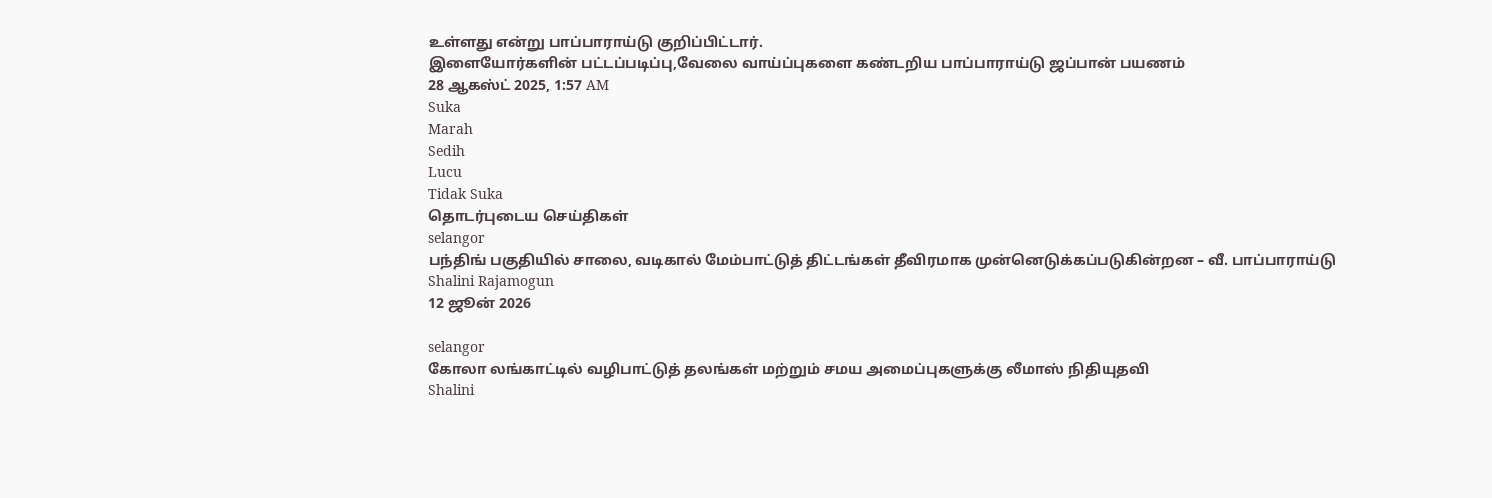உள்ளது என்று பாப்பாராய்டு குறிப்பிட்டார்.
இளையோர்களின் பட்டப்படிப்பு,வேலை வாய்ப்புகளை கண்டறிய பாப்பாராய்டு ஜப்பான் பயணம்
28 ஆகஸ்ட் 2025, 1:57 AM
Suka
Marah
Sedih
Lucu
Tidak Suka
தொடர்புடைய செய்திகள்
selangor
பந்திங் பகுதியில் சாலை, வடிகால் மேம்பாட்டுத் திட்டங்கள் தீவிரமாக முன்னெடுக்கப்படுகின்றன – வீ. பாப்பாராய்டு
Shalini Rajamogun
12 ஜூன் 2026

selangor
கோலா லங்காட்டில் வழிபாட்டுத் தலங்கள் மற்றும் சமய அமைப்புகளுக்கு லீமாஸ் நிதியுதவி
Shalini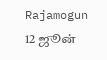Rajamogun
12 ஜூன்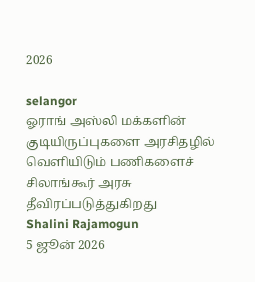2026

selangor
ஓராங் அஸ்லி மக்களின் குடியிருப்புகளை அரசிதழில் வெளியிடும் பணிகளைச் சிலாங்கூர் அரசு தீவிரப்படுத்துகிறது
Shalini Rajamogun
5 ஜூன் 2026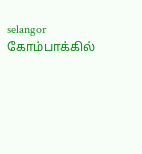selangor
கோம்பாக்கில்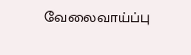வேலைவாய்ப்பு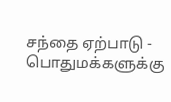சந்தை ஏற்பாடு - பொதுமக்களுக்கு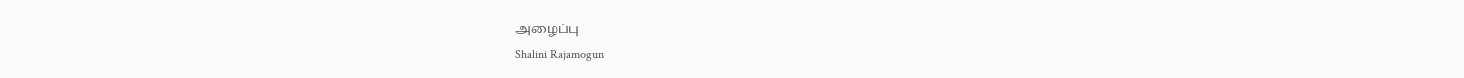அழைப்பு
Shalini Rajamogun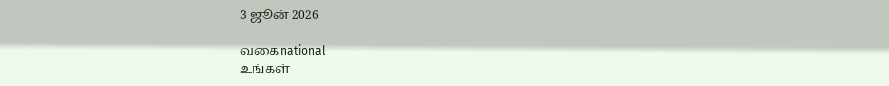3 ஜூன் 2026

வகைnational
உங்கள்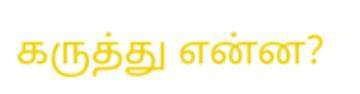கருத்து என்ன?